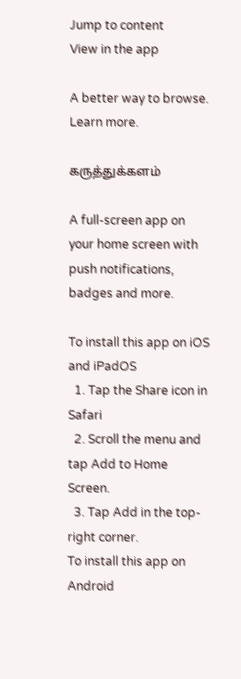Jump to content
View in the app

A better way to browse. Learn more.

கருத்துக்களம்

A full-screen app on your home screen with push notifications, badges and more.

To install this app on iOS and iPadOS
  1. Tap the Share icon in Safari
  2. Scroll the menu and tap Add to Home Screen.
  3. Tap Add in the top-right corner.
To install this app on Android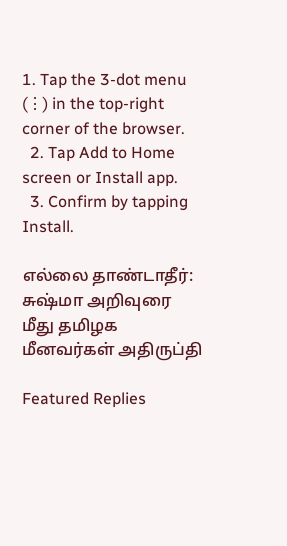1. Tap the 3-dot menu (⋮) in the top-right corner of the browser.
  2. Tap Add to Home screen or Install app.
  3. Confirm by tapping Install.

எல்லை தாண்டாதீர்: சுஷ்மா அறிவுரை மீது தமிழக மீனவர்கள் அதிருப்தி

Featured Replies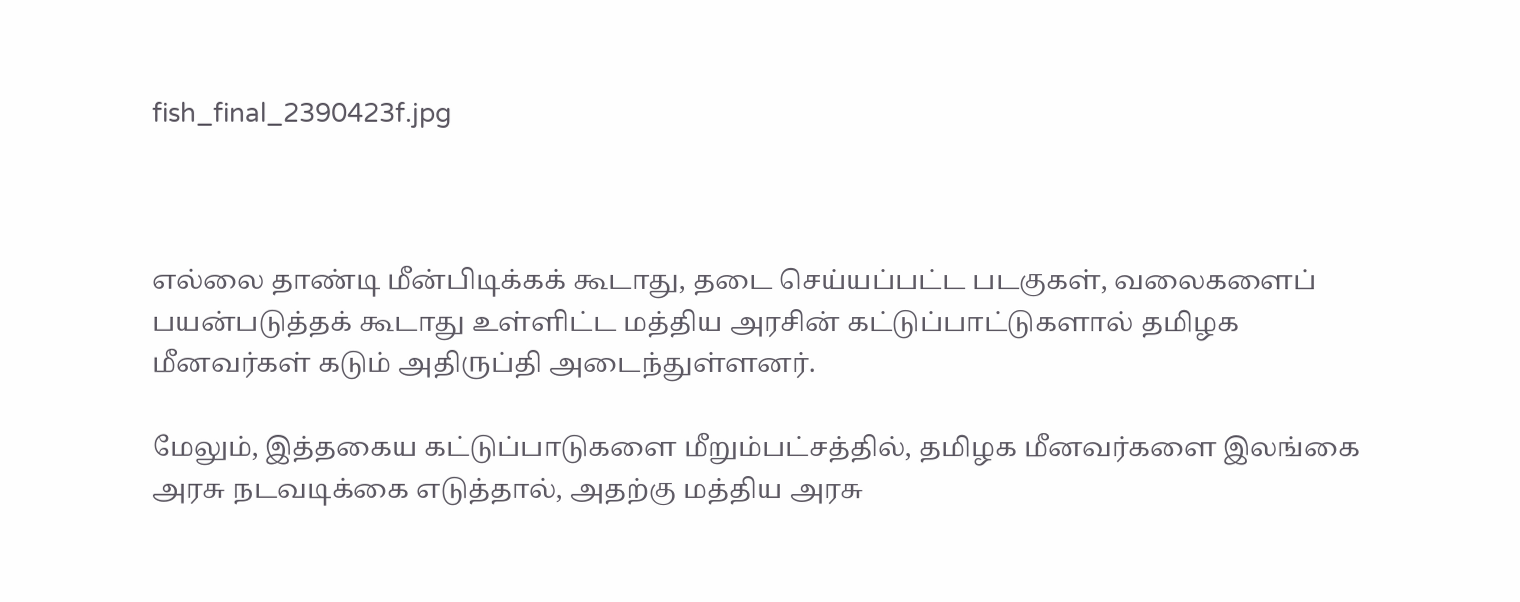fish_final_2390423f.jpg



எல்லை தாண்டி மீன்பிடிக்கக் கூடாது, தடை செய்யப்பட்ட படகுகள், வலைகளைப் பயன்படுத்தக் கூடாது உள்ளிட்ட மத்திய அரசின் கட்டுப்பாட்டுகளால் தமிழக மீனவர்கள் கடும் அதிருப்தி அடைந்துள்ளனர்.

மேலும், இத்தகைய கட்டுப்பாடுகளை மீறும்பட்சத்தில், தமிழக மீனவர்களை இலங்கை அரசு நடவடிக்கை எடுத்தால், அதற்கு மத்திய அரசு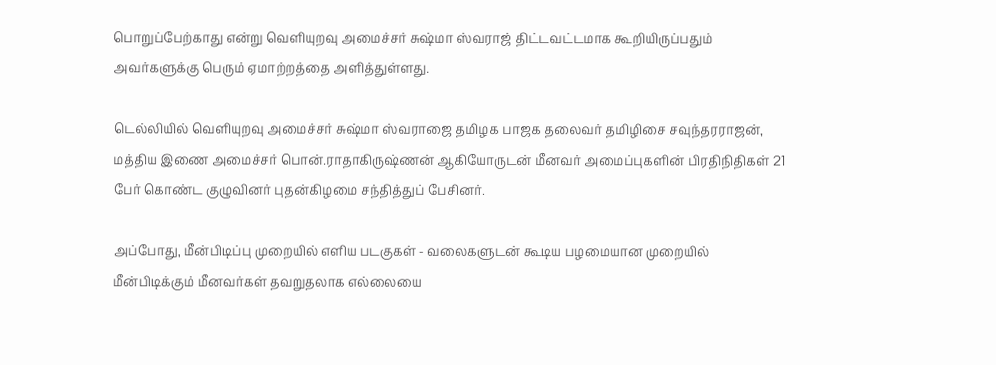பொறுப்பேற்காது என்று வெளியுறவு அமைச்சர் சுஷ்மா ஸ்வராஜ் திட்டவட்டமாக கூறியிருப்பதும் அவர்களுக்கு பெரும் ஏமாற்றத்தை அளித்துள்ளது.

டெல்லியில் வெளியுறவு அமைச்சர் சுஷ்மா ஸ்வராஜை தமிழக பாஜக தலைவர் தமிழிசை சவுந்தரராஜன், மத்திய இணை அமைச்சர் பொன்.ராதாகிருஷ்ணன் ஆகியோருடன் மீனவர் அமைப்புகளின் பிரதிநிதிகள் 21 பேர் கொண்ட குழுவினர் புதன்கிழமை சந்தித்துப் பேசினர்.

அப்போது, மீன்பிடிப்பு முறையில் எளிய படகுகள் - வலைகளுடன் கூடிய பழமையான முறையில் மீன்பிடிக்கும் மீனவர்கள் தவறுதலாக எல்லையை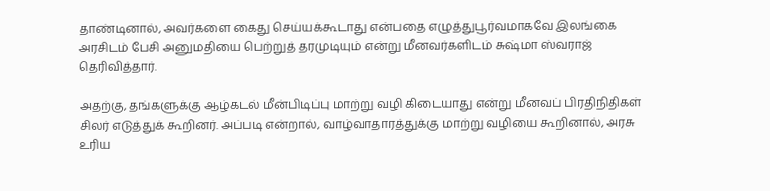தாண்டினால், அவர்களை கைது செய்யக்கூடாது என்பதை எழுத்துபூர்வமாகவே இலங்கை அரசிடம் பேசி அனுமதியை பெற்றுத் தரமுடியும் என்று மீனவர்களிடம் சுஷ்மா ஸ்வராஜ் தெரிவித்தார்.

அதற்கு, தங்களுக்கு ஆழ்கடல் மீன்பிடிப்பு மாற்று வழி கிடையாது என்று மீனவப் பிரதிநிதிகள் சிலர் எடுத்துக் கூறினர். அப்படி என்றால், வாழ்வாதாரத்துக்கு மாற்று வழியை கூறினால், அரசு உரிய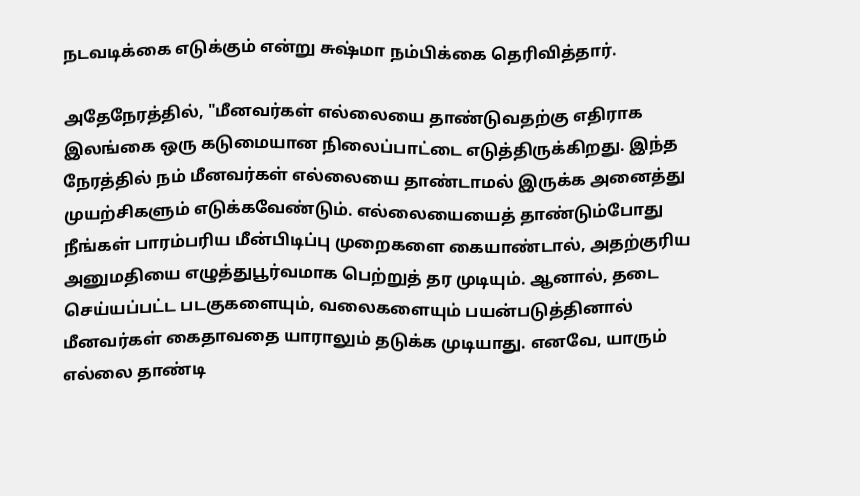நடவடிக்கை எடுக்கும் என்று சுஷ்மா நம்பிக்கை தெரிவித்தார்.

அதேநேரத்தில், "மீனவர்கள் எல்லையை தாண்டுவதற்கு எதிராக இலங்கை ஒரு கடுமையான நிலைப்பாட்டை எடுத்திருக்கிறது. இந்த நேரத்தில் நம் மீனவர்கள் எல்லையை தாண்டாமல் இருக்க அனைத்து முயற்சிகளும் எடுக்கவேண்டும். எல்லையையைத் தாண்டும்போது நீங்கள் பாரம்பரிய மீன்பிடிப்பு முறைகளை கையாண்டால், அதற்குரிய அனுமதியை எழுத்துபூர்வமாக பெற்றுத் தர முடியும். ஆனால், தடை செய்யப்பட்ட படகுகளையும், வலைகளையும் பயன்படுத்தினால் மீனவர்கள் கைதாவதை யாராலும் தடுக்க முடியாது. எனவே, யாரும் எல்லை தாண்டி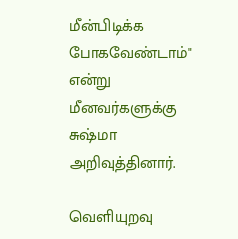மீன்பிடிக்க போகவேண்டாம்" என்று மீனவர்களுக்கு சுஷ்மா அறிவுத்தினார்.

வெளியுறவு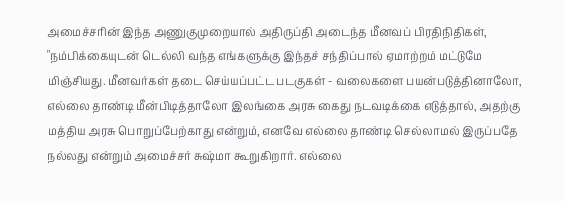அமைச்சரின் இந்த அணுகுமுறையால் அதிருப்தி அடைந்த மீனவப் பிரதிநிதிகள், "நம்பிக்கையுடன் டெல்லி வந்த எங்களுக்கு இந்தச் சந்திப்பால் ஏமாற்றம் மட்டுமே மிஞ்சியது. மீனவர்கள் தடை செய்யப்பட்ட படகுகள் - வலைகளை பயன்படுத்தினாலோ, எல்லை தாண்டி மீன்பிடித்தாலோ இலங்கை அரசு கைது நடவடிக்கை எடுத்தால், அதற்கு மத்திய அரசு பொறுப்பேற்காது என்றும், எனவே எல்லை தாண்டி செல்லாமல் இருப்பதே நல்லது என்றும் அமைச்சர் சுஷ்மா கூறுகிறார். எல்லை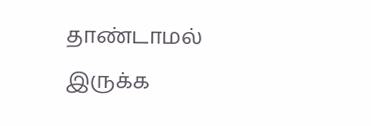தாண்டாமல் இருக்க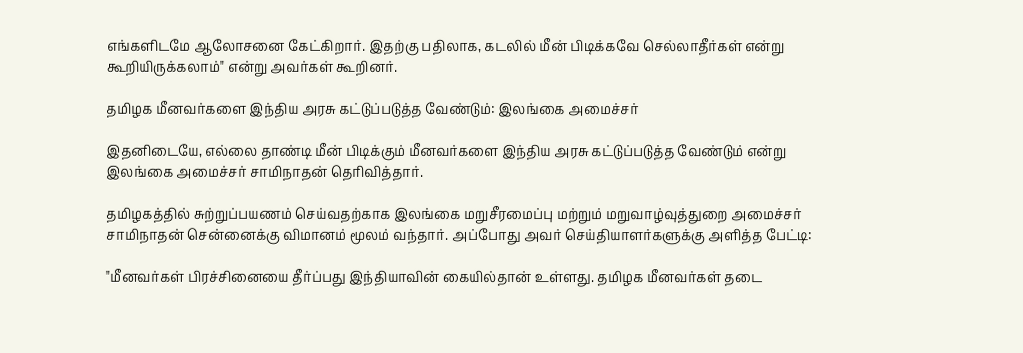எங்களிடமே ஆலோசனை கேட்கிறார். இதற்கு பதிலாக, கடலில் மீன் பிடிக்கவே செல்லாதீர்கள் என்று கூறியிருக்கலாம்" என்று அவர்கள் கூறினர்.

தமிழக மீனவர்களை இந்திய அரசு கட்டுப்படுத்த வேண்டும்: இலங்கை அமைச்சர்

இதனிடையே, எல்லை தாண்டி மீன் பிடிக்கும் மீனவர்களை இந்திய அரசு கட்டுப்படுத்த வேண்டும் என்று இலங்கை அமைச்சர் சாமிநாதன் தெரிவித்தார்.

தமிழகத்தில் சுற்றுப்பயணம் செய்வதற்காக இலங்கை மறுசீரமைப்பு மற்றும் மறுவாழ்வுத்துறை அமைச்சர் சாமிநாதன் சென்னைக்கு விமானம் மூலம் வந்தார். அப்போது அவர் செய்தியாளர்களுக்கு அளித்த பேட்டி:

"மீனவர்கள் பிரச்சினையை தீர்ப்பது இந்தியாவின் கையில்தான் உள்ளது. தமிழக மீனவர்கள் தடை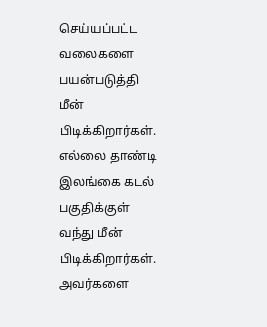செய்யப்பட்ட வலைகளை பயன்படுத்தி மீன் பிடிக்கிறார்கள். எல்லை தாண்டி இலங்கை கடல் பகுதிக்குள் வந்து மீன் பிடிக்கிறார்கள். அவர்களை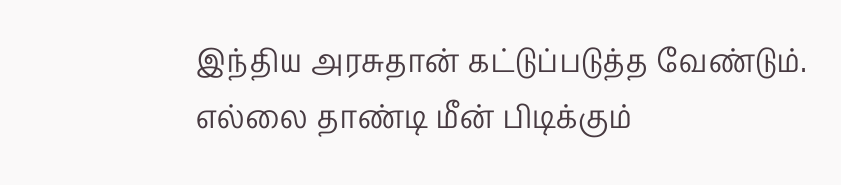இந்திய அரசுதான் கட்டுப்படுத்த வேண்டும். எல்லை தாண்டி மீன் பிடிக்கும்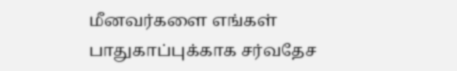மீனவர்களை எங்கள் பாதுகாப்புக்காக சர்வதேச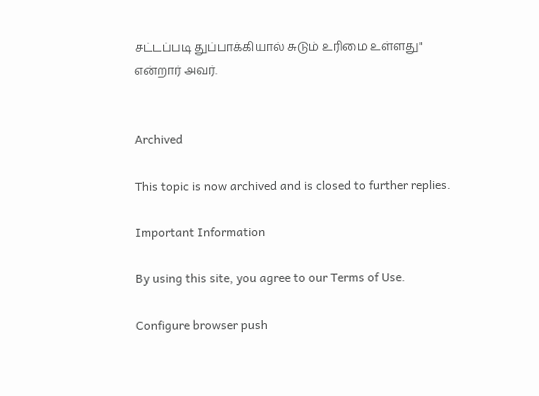சட்டப்படி துப்பாக்கியால் சுடும் உரிமை உள்ளது" என்றார் அவர்.


Archived

This topic is now archived and is closed to further replies.

Important Information

By using this site, you agree to our Terms of Use.

Configure browser push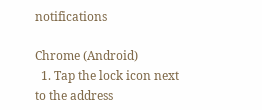notifications

Chrome (Android)
  1. Tap the lock icon next to the address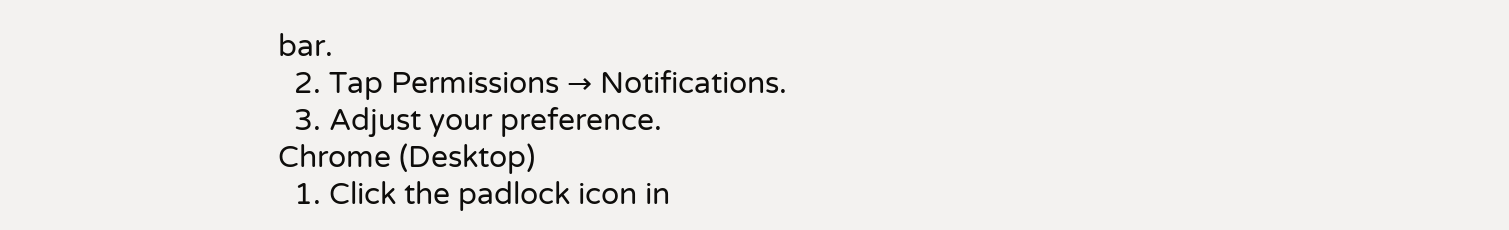bar.
  2. Tap Permissions → Notifications.
  3. Adjust your preference.
Chrome (Desktop)
  1. Click the padlock icon in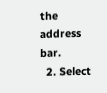the address bar.
  2. Select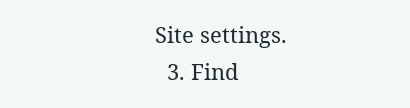Site settings.
  3. Find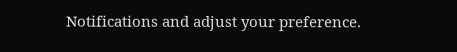Notifications and adjust your preference.